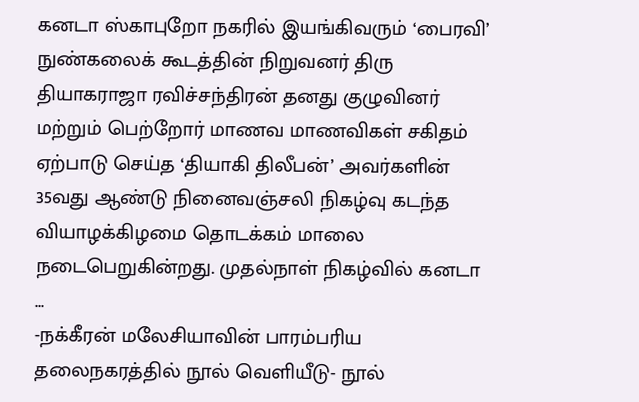கனடா ஸ்காபுறோ நகரில் இயங்கிவரும் ‘பைரவி’ நுண்கலைக் கூடத்தின் நிறுவனர் திரு தியாகராஜா ரவிச்சந்திரன் தனது குழுவினர் மற்றும் பெற்றோர் மாணவ மாணவிகள் சகிதம் ஏற்பாடு செய்த ‘தியாகி திலீபன்’ அவர்களின் 35வது ஆண்டு நினைவஞ்சலி நிகழ்வு கடந்த வியாழக்கிழமை தொடக்கம் மாலை நடைபெறுகின்றது. முதல்நாள் நிகழ்வில் கனடா ...
-நக்கீரன் மலேசியாவின் பாரம்பரிய தலைநகரத்தில் நூல் வெளியீடு- நூல்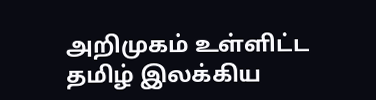அறிமுகம் உள்ளிட்ட தமிழ் இலக்கிய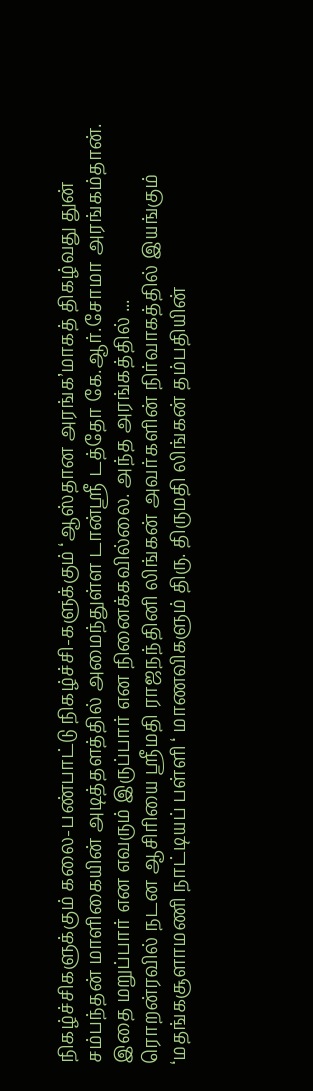நிகழ்ச்சிகளுக்கும் கலை-பண்பாட்டு நிகழ்ச்சி-களுக்கும் ‘ஆஸ்தான அரங்க’மாகத் திகழ்வது துன் சம்பந்தன் மாளிகையின் அடித்தளத்தில் அமைந்துள்ள டான்ஸ்ரீ டத்தோ கே.ஆர்.சோமா அரங்கம்தான். இதை மறுப்பார் என எவரும் இருப்பார் என நினைக்கவில்லை. அந்த அரங்கத்தில் ...
ரொறன்ரவில் நடன ஆசிரியை ஶ்ரீமதி ராஜநந்தினி லிங்கன் அவர்களின் நிர்வாகத்தில் இயங்கும் ‘மதங்கசூளாமணி நாட்டியப் பள்ளி ‘ மாணவிகளும் திரு. திருமதி லிங்கன் தம்பதியின்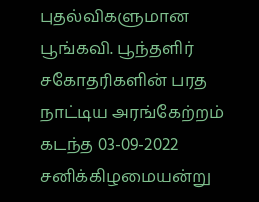புதல்விகளுமான பூங்கவி. பூந்தளிர் சகோதரிகளின் பரத நாட்டிய அரங்கேற்றம் கடந்த 03-09-2022 சனிக்கிழமையன்று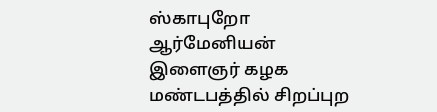ஸ்காபுறோ ஆர்மேனியன் இளைஞர் கழக மண்டபத்தில் சிறப்புற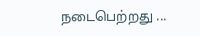நடைபெற்றது ...